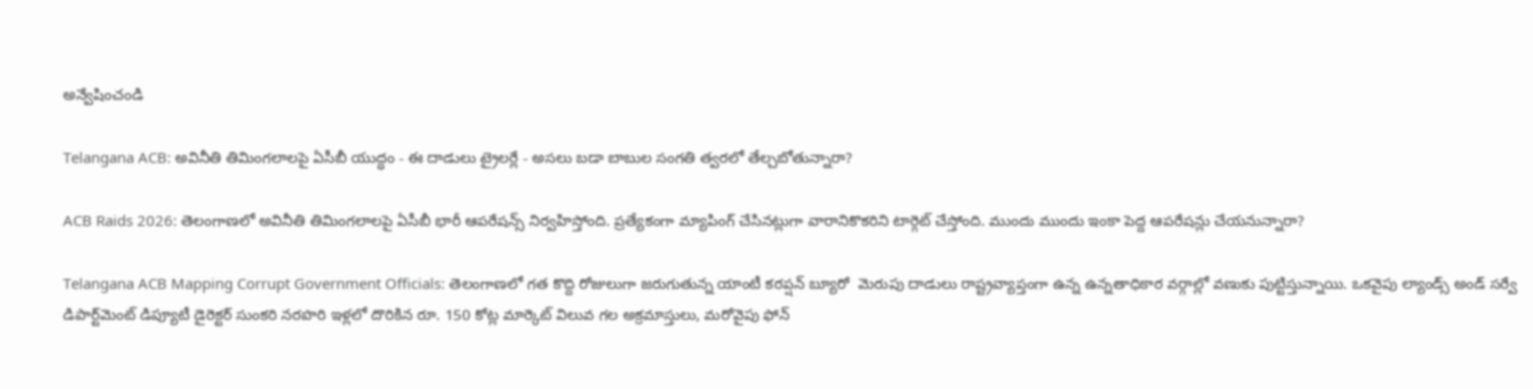అన్వేషించండి

Telangana ACB: అవినీతి తిమింగలాలపై ఏసీబీ యుద్ధం - ఈ దాడులు ట్రైలర్లే - అసలు బడా బాబుల సంగతి త్వరలో తేల్చబోతున్నారా?

ACB Raids 2026: తెలంగాణలో అవినీతి తిమింగలాలపై ఏసీబీ భారీ ఆపరేషన్స్ నిర్వహిస్తోంది. ప్రత్యేకంగా మ్యాపింగ్ చేసినట్లుగా వారానికొకరిని టార్గెట్ చేస్తోంది. ముందు ముందు ఇంకా పెద్ద ఆపరేషన్లు చేయనున్నారా?

Telangana ACB Mapping Corrupt Government Officials: తెలంగాణలో గత కొద్ది రోజులుగా జరుగుతున్న యాంటీ కరప్షన్ బ్యూరో  మెరుపు దాడులు రాష్ట్రవ్యాప్తంగా ఉన్న ఉన్నతాధికార వర్గాల్లో వణుకు పుట్టిస్తున్నాయి. ఒకవైపు ల్యాండ్స్ అండ్ సర్వే డిపార్ట్‌మెంట్ డిప్యూటీ డైరెక్టర్ సుంకరి నరహరి ఇళ్లలో దొరికిన రూ. 150 కోట్ల మార్కెట్ విలువ గల అక్రమాస్తులు, మరోవైపు ఫోన్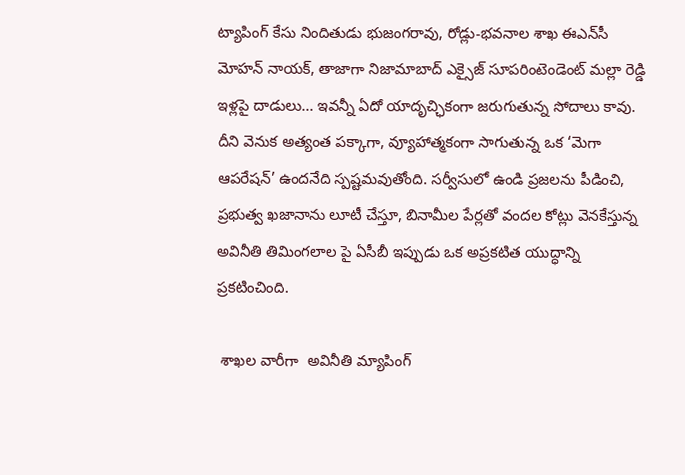ట్యాపింగ్ కేసు నిందితుడు భుజంగరావు, రోడ్లు-భవనాల శాఖ ఈఎన్‌సీ మోహన్ నాయక్, తాజాగా నిజామాబాద్ ఎక్సైజ్ సూపరింటెండెంట్ మల్లా రెడ్డి ఇళ్లపై దాడులు... ఇవన్నీ ఏదో యాదృచ్ఛికంగా జరుగుతున్న సోదాలు కావు. దీని వెనుక అత్యంత పక్కాగా, వ్యూహాత్మకంగా సాగుతున్న ఒక ‘మెగా ఆపరేషన్’ ఉందనేది స్పష్టమవుతోంది. సర్వీసులో ఉండి ప్రజలను పీడించి, ప్రభుత్వ ఖజానాను లూటీ చేస్తూ, బినామీల పేర్లతో వందల కోట్లు వెనకేస్తున్న అవినీతి తిమింగలాల పై ఏసీబీ ఇప్పుడు ఒక అప్రకటిత యుద్ధాన్ని ప్రకటించింది.

 శాఖల వారీగా  అవినీతి మ్యాపింగ్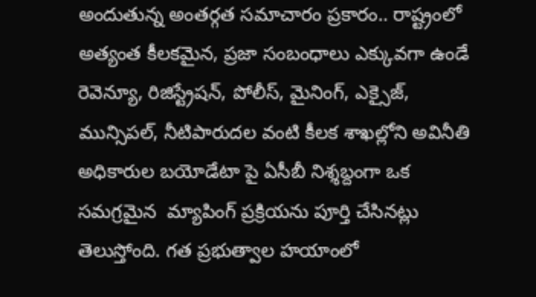అందుతున్న అంతర్గత సమాచారం ప్రకారం.. రాష్ట్రంలో అత్యంత కీలకమైన, ప్రజా సంబంధాలు ఎక్కువగా ఉండే రెవెన్యూ, రిజిస్ట్రేషన్, పోలీస్, మైనింగ్, ఎక్సైజ్, మున్సిపల్, నీటిపారుదల వంటి కీలక శాఖల్లోని అవినీతి అధికారుల బయోడేటా పై ఏసీబీ నిశ్శబ్దంగా ఒక సమగ్రమైన  మ్యాపింగ్ ప్రక్రియను పూర్తి చేసినట్లు తెలుస్తోంది. గత ప్రభుత్వాల హయాంలో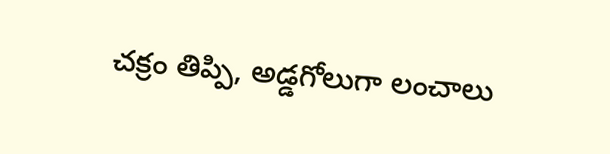చక్రం తిప్పి, అడ్డగోలుగా లంచాలు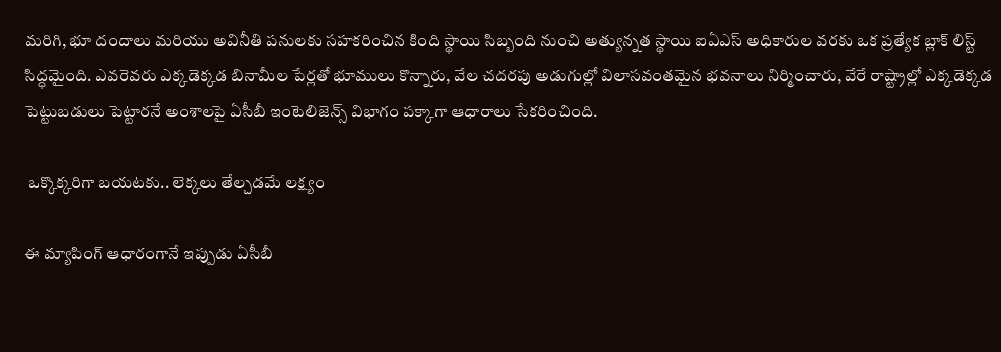మరిగి, భూ దందాలు మరియు అవినీతి పనులకు సహకరించిన కింది స్థాయి సిబ్బంది నుంచి అత్యున్నత స్థాయి ఐఏఎస్ అధికారుల వరకు ఒక ప్రత్యేక బ్లాక్ లిస్ట్  సిద్ధమైంది. ఎవరెవరు ఎక్కడెక్కడ బినామీల పేర్లతో భూములు కొన్నారు, వేల చదరపు అడుగుల్లో విలాసవంతమైన భవనాలు నిర్మించారు, వేరే రాష్ట్రాల్లో ఎక్కడెక్కడ పెట్టుబడులు పెట్టారనే అంశాలపై ఏసీబీ ఇంటెలిజెన్స్ విభాగం పక్కాగా ఆధారాలు సేకరించింది.

 ఒక్కొక్కరిగా బయటకు.. లెక్కలు తేల్చడమే లక్ష్యం

ఈ మ్యాపింగ్ ఆధారంగానే ఇప్పుడు ఏసీబీ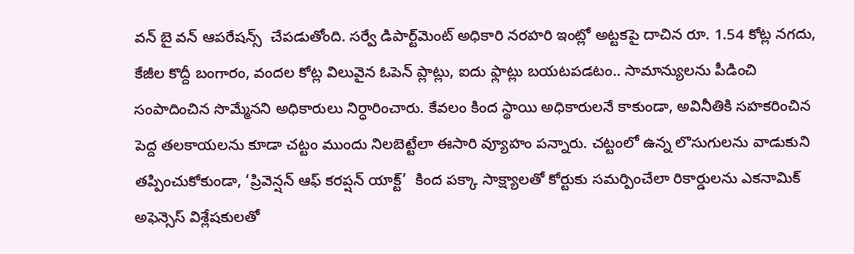వన్ బై వన్ ఆపరేషన్స్  చేపడుతోంది. సర్వే డిపార్ట్‌మెంట్ అధికారి నరహరి ఇంట్లో అట్టకపై దాచిన రూ. 1.54 కోట్ల నగదు, కేజీల కొద్దీ బంగారం, వందల కోట్ల విలువైన ఓపెన్ ప్లాట్లు, ఐదు ఫ్లాట్లు బయటపడటం.. సామాన్యులను పీడించి సంపాదించిన సొమ్మేనని అధికారులు నిర్ధారించారు. కేవలం కింద స్థాయి అధికారులనే కాకుండా, అవినీతికి సహకరించిన పెద్ద తలకాయలను కూడా చట్టం ముందు నిలబెట్టేలా ఈసారి వ్యూహం పన్నారు. చట్టంలో ఉన్న లొసుగులను వాడుకుని తప్పించుకోకుండా, ‘ప్రివెన్షన్ ఆఫ్ కరప్షన్ యాక్ట్’  కింద పక్కా సాక్ష్యాలతో కోర్టుకు సమర్పించేలా రికార్డులను ఎకనామిక్ అఫెన్సెస్ విశ్లేషకులతో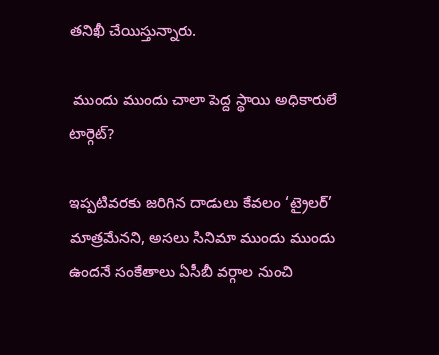తనిఖీ చేయిస్తున్నారు.

 ముందు ముందు చాలా పెద్ద స్థాయి అధికారులే టార్గెట్?

ఇప్పటివరకు జరిగిన దాడులు కేవలం ‘ట్రైలర్’ మాత్రమేనని, అసలు సినిమా ముందు ముందు ఉందనే సంకేతాలు ఏసీబీ వర్గాల నుంచి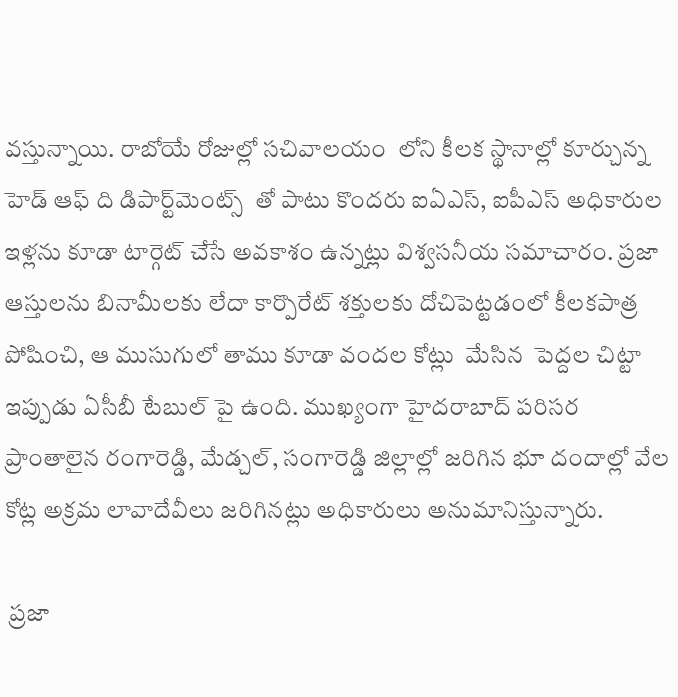వస్తున్నాయి. రాబోయే రోజుల్లో సచివాలయం  లోని కీలక స్థానాల్లో కూర్చున్న హెడ్ ఆఫ్ ది డిపార్ట్‌మెంట్స్  తో పాటు కొందరు ఐఏఎస్, ఐపీఎస్ అధికారుల ఇళ్లను కూడా టార్గెట్ చేసే అవకాశం ఉన్నట్లు విశ్వసనీయ సమాచారం. ప్రజా ఆస్తులను బినామీలకు లేదా కార్పొరేట్ శక్తులకు దోచిపెట్టడంలో కీలకపాత్ర పోషించి, ఆ ముసుగులో తాము కూడా వందల కోట్లు  మేసిన  పెద్దల చిట్టా ఇప్పుడు ఏసీబీ టేబుల్ పై ఉంది. ముఖ్యంగా హైదరాబాద్ పరిసర ప్రాంతాలైన రంగారెడ్డి, మేడ్చల్, సంగారెడ్డి జిల్లాల్లో జరిగిన భూ దందాల్లో వేల కోట్ల అక్రమ లావాదేవీలు జరిగినట్లు అధికారులు అనుమానిస్తున్నారు.

 ప్రజా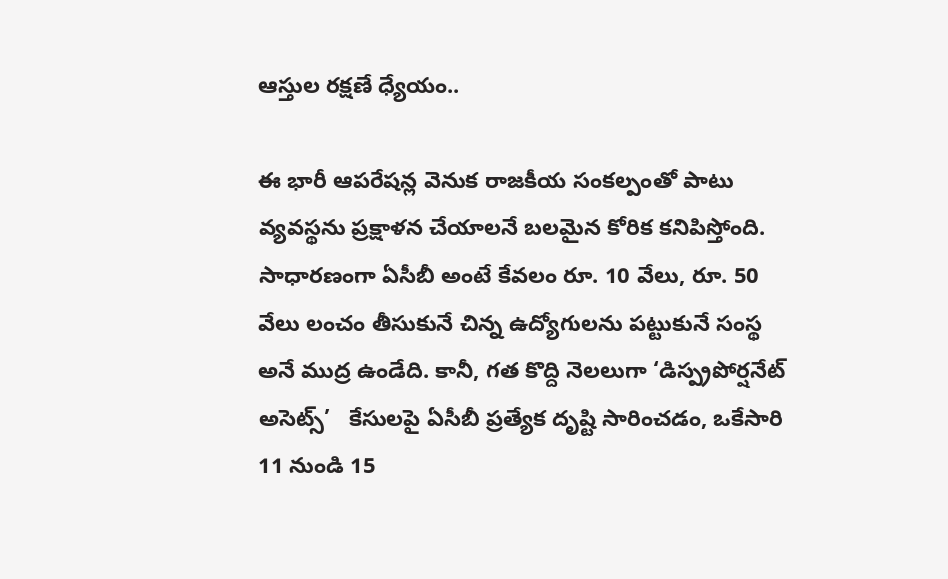ఆస్తుల రక్షణే ధ్యేయం..

ఈ భారీ ఆపరేషన్ల వెనుక రాజకీయ సంకల్పంతో పాటు వ్యవస్థను ప్రక్షాళన చేయాలనే బలమైన కోరిక కనిపిస్తోంది. సాధారణంగా ఏసీబీ అంటే కేవలం రూ. 10 వేలు, రూ. 50 వేలు లంచం తీసుకునే చిన్న ఉద్యోగులను పట్టుకునే సంస్థ అనే ముద్ర ఉండేది. కానీ, గత కొద్ది నెలలుగా ‘డిస్ప్రపోర్షనేట్ అసెట్స్’   కేసులపై ఏసీబీ ప్రత్యేక దృష్టి సారించడం, ఒకేసారి 11 నుండి 15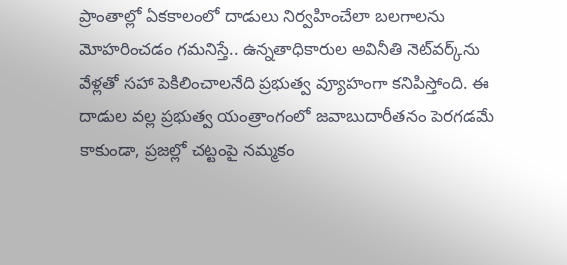ప్రాంతాల్లో ఏకకాలంలో దాడులు నిర్వహించేలా బలగాలను మోహరించడం గమనిస్తే.. ఉన్నతాధికారుల అవినీతి నెట్‌వర్క్‌ను వేళ్లతో సహా పెకిలించాలనేది ప్రభుత్వ వ్యూహంగా కనిపిస్తోంది. ఈ దాడుల వల్ల ప్రభుత్వ యంత్రాంగంలో జవాబుదారీతనం పెరగడమే కాకుండా, ప్రజల్లో చట్టంపై నమ్మకం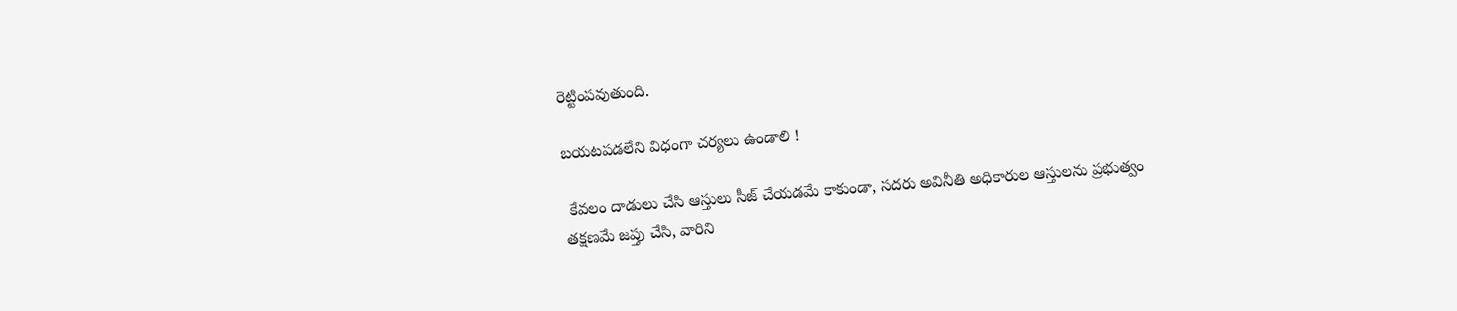రెట్టింపవుతుంది.

బయటపడలేని విధంగా చర్యలు ఉండాలి !

 కేవలం దాడులు చేసి ఆస్తులు సీజ్ చేయడమే కాకుండా, సదరు అవినీతి అధికారుల ఆస్తులను ప్రభుత్వం తక్షణమే జప్తు చేసి, వారిని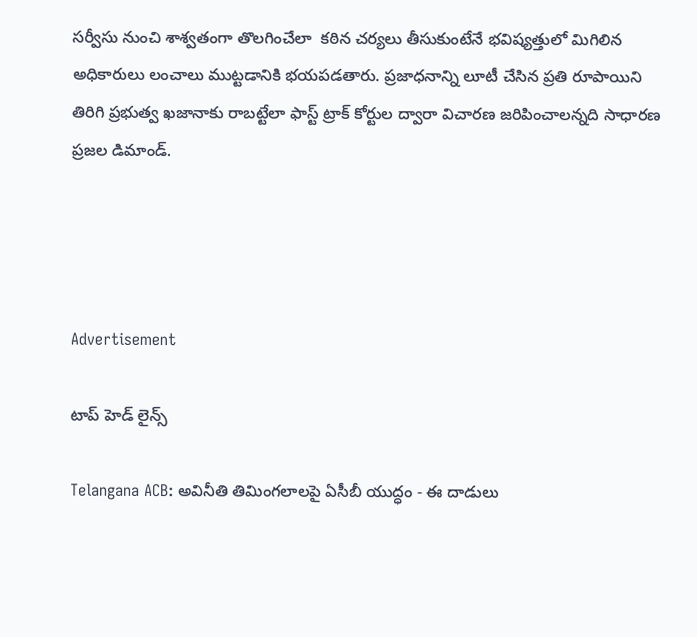సర్వీసు నుంచి శాశ్వతంగా తొలగించేలా  కఠిన చర్యలు తీసుకుంటేనే భవిష్యత్తులో మిగిలిన అధికారులు లంచాలు ముట్టడానికి భయపడతారు. ప్రజాధనాన్ని లూటీ చేసిన ప్రతి రూపాయిని తిరిగి ప్రభుత్వ ఖజానాకు రాబట్టేలా ఫాస్ట్ ట్రాక్ కోర్టుల ద్వారా విచారణ జరిపించాలన్నది సాధారణ ప్రజల డిమాండ్.




Advertisement

టాప్ హెడ్ లైన్స్

Telangana ACB: అవినీతి తిమింగలాలపై ఏసీబీ యుద్ధం - ఈ దాడులు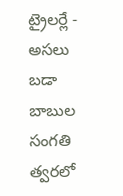ట్రైలర్లే - అసలు బడా బాబుల సంగతి త్వరలో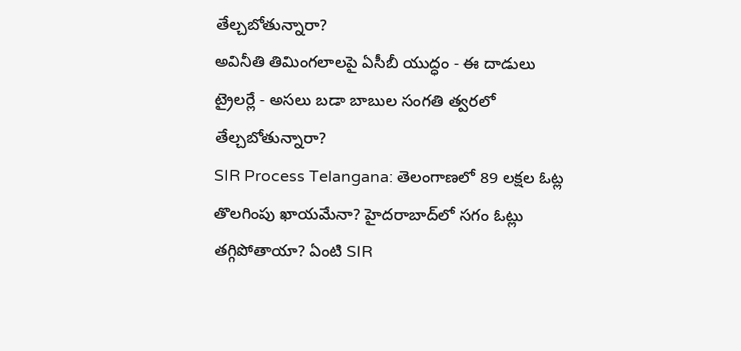తేల్చబోతున్నారా?
అవినీతి తిమింగలాలపై ఏసీబీ యుద్ధం - ఈ దాడులు ట్రైలర్లే - అసలు బడా బాబుల సంగతి త్వరలో తేల్చబోతున్నారా?
SIR Process Telangana: తెలంగాణలో 89 లక్షల ఓట్ల తొలగింపు ఖాయమేనా? హైదరాబాద్‌లో సగం ఓట్లు తగ్గిపోతాయా? ఏంటి SIR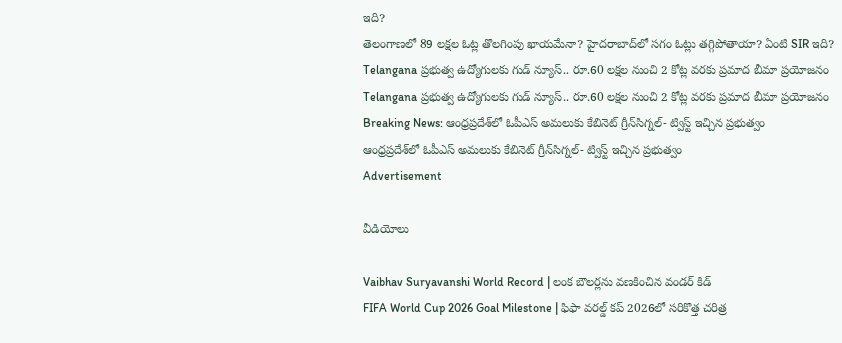ఇది?
తెలంగాణలో 89 లక్షల ఓట్ల తొలగింపు ఖాయమేనా? హైదరాబాద్‌లో సగం ఓట్లు తగ్గిపోతాయా? ఏంటి SIR ఇది?
Telangana ప్రభుత్వ ఉద్యోగులకు గుడ్ న్యూస్.. రూ.60 లక్షల నుంచి 2 కోట్ల వరకు ప్రమాద బీమా ప్రయోజనం
Telangana ప్రభుత్వ ఉద్యోగులకు గుడ్ న్యూస్.. రూ.60 లక్షల నుంచి 2 కోట్ల వరకు ప్రమాద బీమా ప్రయోజనం
Breaking News: ఆంధ్రప్రదేశ్‌లో ఓపీఎస్‌ అమలుకు కేబినెట్ గ్రీన్‌సిగ్నల్‌- ట్విస్ట్ ఇచ్చిన ప్రభుత్వం
ఆంధ్రప్రదేశ్‌లో ఓపీఎస్‌ అమలుకు కేబినెట్ గ్రీన్‌సిగ్నల్‌- ట్విస్ట్ ఇచ్చిన ప్రభుత్వం
Advertisement

వీడియోలు

Vaibhav Suryavanshi World Record | లంక బౌలర్లను వణకించిన వండర్ కిడ్
FIFA World Cup 2026 Goal Milestone | ఫిఫా వరల్డ్ కప్ 2026లో సరికొత్త చరిత్ర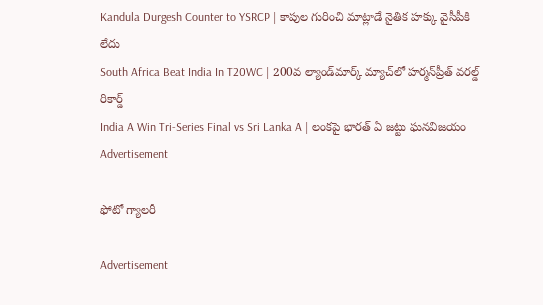Kandula Durgesh Counter to YSRCP | కాపుల గురించి మాట్లాడే నైతిక హక్కు వైసీపీకి లేదు
South Africa Beat India In T20WC | 200వ ల్యాండ్‌మార్క్ మ్యాచ్‌లో హర్మన్‌ప్రీత్ వరల్డ్ రికార్డ్
India A Win Tri-Series Final vs Sri Lanka A | లంకపై భారత్ ఏ జట్టు ఘనవిజయం
Advertisement

ఫోటో గ్యాలరీ

Advertisement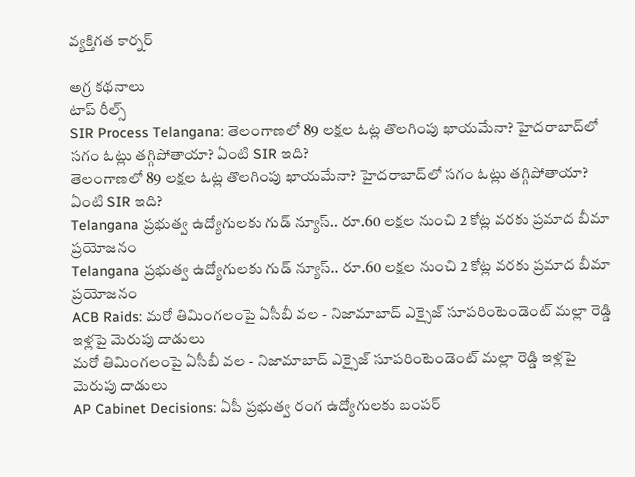వ్యక్తిగత కార్నర్

అగ్ర కథనాలు
టాప్ రీల్స్
SIR Process Telangana: తెలంగాణలో 89 లక్షల ఓట్ల తొలగింపు ఖాయమేనా? హైదరాబాద్‌లో సగం ఓట్లు తగ్గిపోతాయా? ఏంటి SIR ఇది?
తెలంగాణలో 89 లక్షల ఓట్ల తొలగింపు ఖాయమేనా? హైదరాబాద్‌లో సగం ఓట్లు తగ్గిపోతాయా? ఏంటి SIR ఇది?
Telangana ప్రభుత్వ ఉద్యోగులకు గుడ్ న్యూస్.. రూ.60 లక్షల నుంచి 2 కోట్ల వరకు ప్రమాద బీమా ప్రయోజనం
Telangana ప్రభుత్వ ఉద్యోగులకు గుడ్ న్యూస్.. రూ.60 లక్షల నుంచి 2 కోట్ల వరకు ప్రమాద బీమా ప్రయోజనం
ACB Raids: మరో తిమింగలంపై ఏసీబీ వల - నిజామాబాద్ ఎక్సైజ్ సూపరింటెండెంట్ మల్లా రెడ్డి ఇళ్లపై మెరుపు దాడులు
మరో తిమింగలంపై ఏసీబీ వల - నిజామాబాద్ ఎక్సైజ్ సూపరింటెండెంట్ మల్లా రెడ్డి ఇళ్లపై మెరుపు దాడులు
AP Cabinet Decisions: ఏపీ ప్రభుత్వ రంగ ఉద్యోగులకు బంపర్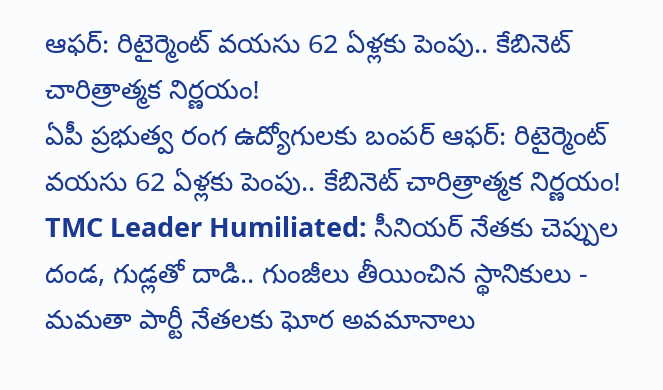ఆఫర్: రిటైర్మెంట్ వయసు 62 ఏళ్లకు పెంపు.. కేబినెట్ చారిత్రాత్మక నిర్ణయం!
ఏపీ ప్రభుత్వ రంగ ఉద్యోగులకు బంపర్ ఆఫర్: రిటైర్మెంట్ వయసు 62 ఏళ్లకు పెంపు.. కేబినెట్ చారిత్రాత్మక నిర్ణయం!
TMC Leader Humiliated: సీనియర్ నేతకు చెప్పుల దండ, గుడ్లతో దాడి.. గుంజీలు తీయించిన స్థానికులు - మమతా పార్టీ నేతలకు ఘోర అవమానాలు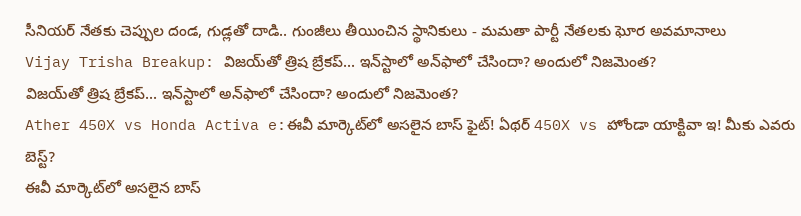సీనియర్ నేతకు చెప్పుల దండ, గుడ్లతో దాడి.. గుంజీలు తీయించిన స్థానికులు - మమతా పార్టీ నేతలకు ఘోర అవమానాలు
Vijay Trisha Breakup: విజయ్‌తో త్రిష బ్రేకప్... ఇన్‌స్టాలో అన్‌ఫాలో చేసిందా? అందులో నిజమెంత?
విజయ్‌తో త్రిష బ్రేకప్... ఇన్‌స్టాలో అన్‌ఫాలో చేసిందా? అందులో నిజమెంత?
Ather 450X vs Honda Activa e:ఈవీ మార్కెట్‌లో అసలైన బాస్‌ ఫైట్‌! ఏథర్‌ 450X vs హోండా యాక్టివా ఇ! మీకు ఎవరు బెస్ట్?
ఈవీ మార్కెట్‌లో అసలైన బాస్‌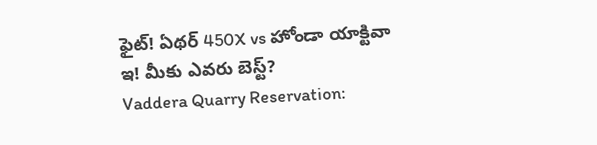ఫైట్‌! ఏథర్‌ 450X vs హోండా యాక్టివా ఇ! మీకు ఎవరు బెస్ట్?
Vaddera Quarry Reservation: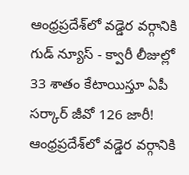ఆంధ్రప్రదేశ్‌లో వడ్డెర వర్గానికి గుడ్ న్యూస్ - క్వారీ లీజుల్లో 33 శాతం కేటాయిస్తూ ఏపీ సర్కార్ జీవో 126 జారీ!
ఆంధ్రప్రదేశ్‌లో వడ్డెర వర్గానికి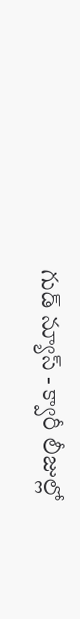గుడ్ న్యూస్ - క్వారీ లీజుల్లో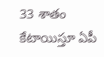33 శాతం కేటాయిస్తూ ఏపీ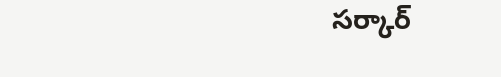సర్కార్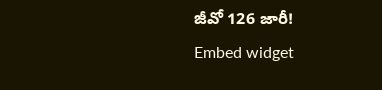జీవో 126 జారీ!
Embed widget